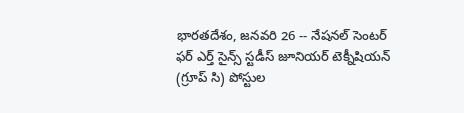భారతదేశం, జనవరి 26 -- నేషనల్ సెంటర్ ఫర్ ఎర్త్ సైన్స్ స్టడీస్ జూనియర్ టెక్నీషియన్ (గ్రూప్ సి) పోస్టుల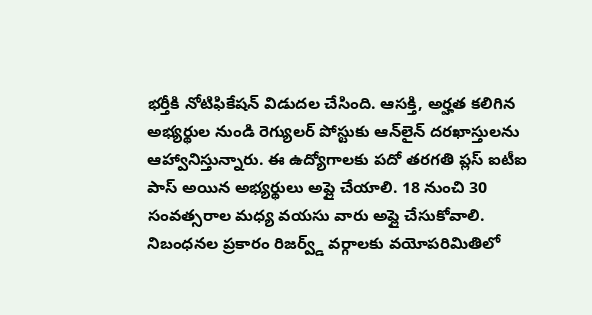భర్తీకి నోటిఫికేషన్ విడుదల చేసింది. ఆసక్తి, అర్హత కలిగిన అభ్యర్థుల నుండి రెగ్యులర్ పోస్టుకు ఆన్‌లైన్ దరఖాస్తులను ఆహ్వానిస్తున్నారు. ఈ ఉద్యోగాలకు పదో తరగతి ప్లస్ ఐటీఐ పాస్ అయిన అభ్యర్థులు అప్లై చేయాలి. 18 నుంచి 30 సంవత్సరాల మధ్య వయసు వారు అప్లై చేసుకోవాలి. నిబంధనల ప్రకారం రిజర్వ్డ్ వర్గాలకు వయోపరిమితిలో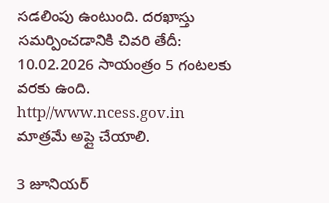సడలింపు ఉంటుంది. దరఖాస్తు సమర్పించడానికి చివరి తేదీ: 10.02.2026 సాయంత్రం 5 గంటలకు వరకు ఉంది. http//www.ncess.gov.in మాత్రమే అప్లై చేయాలి.

3 జూనియర్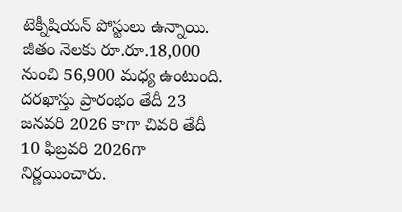టెక్నీషియన్ పోస్టులు ఉన్నాయి. జీతం నెలకు రూ.రూ.18,000 నుంచి 56,900 మధ్య ఉంటుంది. దరఖాస్తు ప్రారంభం తేదీ 23 జనవరి 2026 కాగా చివరి తేదీ 10 ఫిబ్రవరి 2026గా నిర్ణయించారు.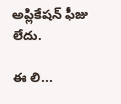అప్లికేషన్ ఫీజు లేదు.

ఈ లి...